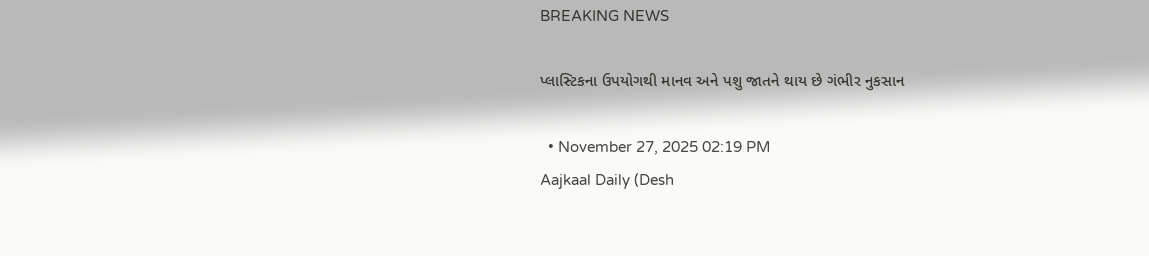BREAKING NEWS

પ્લાસ્ટિકના ઉપયોગથી માનવ અને પશુ જાતને થાય છે ગંભીર નુકસાન

  • November 27, 2025 02:19 PM
Aajkaal Daily (Desh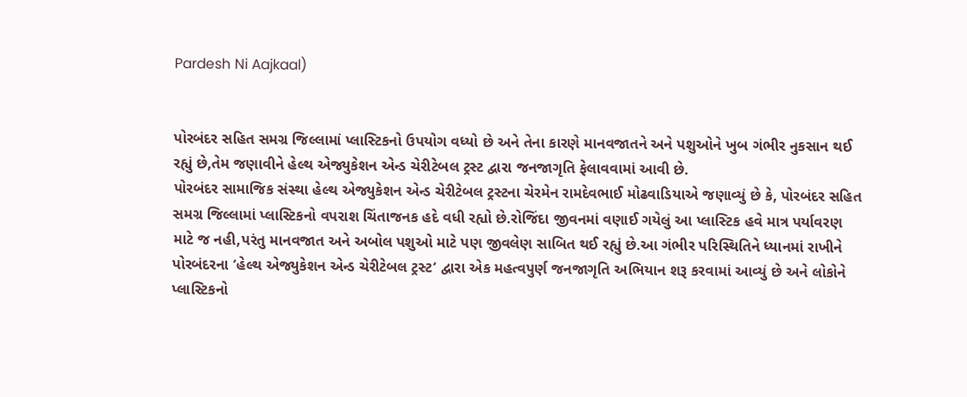Pardesh Ni Aajkaal)


પોરબંદર સહિત સમગ્ર જિલ્લામાં પ્લાસ્ટિકનો ઉપયોગ વધ્યો છે અને તેના કારણે માનવજાતને અને પશુઓને ખુબ ગંભીર નુકસાન થઈ રહ્યું છે,તેમ જણાવીને હેલ્થ એજ્યુકેશન એન્ડ ચેરીટેબલ ટ્રસ્ટ દ્વારા જનજાગૃતિ ફેલાવવામાં આવી છે.
પોરબંદર સામાજિક સંસ્થા હેલ્થ એજ્યુકેશન એન્ડ ચેરીટેબલ ટ્રસ્ટના ચેરમેન રામદેવભાઈ મોઢવાડિયાએ જણાવ્યું છે કે, પોરબંદર સહિત સમગ્ર જિલ્લામાં પ્લાસ્ટિકનો વપરાશ ચિંતાજનક હદે વધી રહ્યો છે.રોજિંદા જીવનમાં વણાઈ ગયેલું આ પ્લાસ્ટિક હવે માત્ર પર્યાવરણ માટે જ નહી,પરંતુ માનવજાત અને અબોલ પશુઓ માટે પણ જીવલેણ સાબિત થઈ રહ્યું છે.આ ગંભીર પરિસ્થિતિને ધ્યાનમાં રાખીને પોરબંદરના ’હેલ્થ એજ્યુકેશન એન્ડ ચેરીટેબલ ટ્રસ્ટ’ દ્વારા એક મહત્વપુર્ણ જનજાગૃતિ અભિયાન શરૂ કરવામાં આવ્યું છે અને લોકોને પ્લાસ્ટિકનો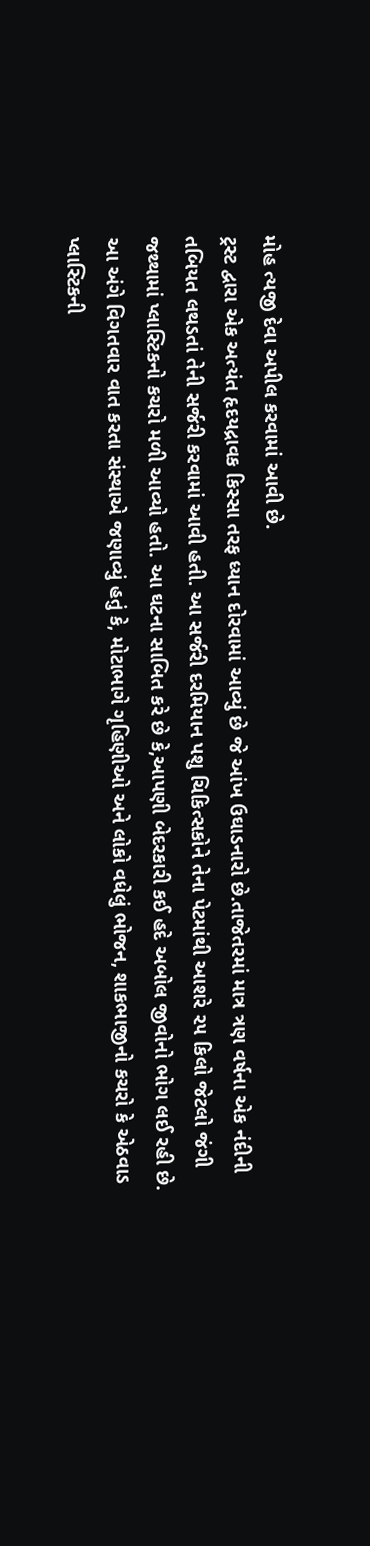મોહ ત્યજી દેવા અપીલ કરવામાં આવી છે.
ટ્રસ્ટ દ્વારા એક અત્યંત હૃદયદ્રાવક કિસ્સા તરફ ધ્યાન દોરવામાં આવ્યું છે જે આંખ ઉઘાડનારો છે.તાજેતરમાં માત્ર ત્રણ વર્ષના એક નંદીની તબિયત લથડતાં તેની સર્જરી કરવામાં આવી હતી. આ સર્જરી દરમિયાન પશુ ચિકિત્સકોને તેના પેટમાંથી આશરે ૨૫ કિલો જેટલો જંગી જથ્થામાં પ્લાસ્ટિકનો કચરો મળી આવ્યો હતો. આ ઘટના સાબિત કરે છે કે,આપણી બેદરકારી કઈ હદે અબોલ જીવોનો ભોગ લઈ રહી છે.
આ અંગે વિગતવાર વાત કરતા સંસ્થાએ જણાવ્યું હતું કે, મોટાભાગે ગૃહિણીઓ અને લોકો વધેલું ભોજન, શાકભાજીનો કચરો કે એઠવાડ પ્લાસ્ટિકની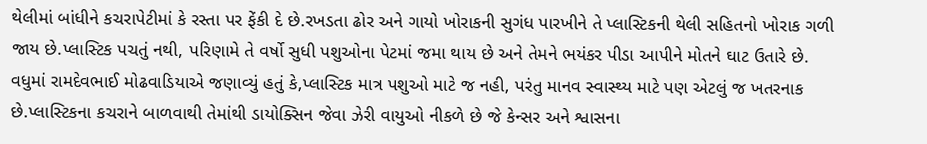થેલીમાં બાંધીને કચરાપેટીમાં કે રસ્તા પર ફેંકી દે છે.રખડતા ઢોર અને ગાયો ખોરાકની સુગંધ પારખીને તે પ્લાસ્ટિકની થેલી સહિતનો ખોરાક ગળી જાય છે.પ્લાસ્ટિક પચતું નથી, પરિણામે તે વર્ષો સુધી પશુઓના પેટમાં જમા થાય છે અને તેમને ભયંકર પીડા આપીને મોતને ઘાટ ઉતારે છે. વધુમાં રામદેવભાઈ મોઢવાડિયાએ જણાવ્યું હતું કે,પ્લાસ્ટિક માત્ર પશુઓ માટે જ નહી, પરંતુ માનવ સ્વાસ્થ્ય માટે પણ એટલું જ ખતરનાક છે.પ્લાસ્ટિકના કચરાને બાળવાથી તેમાંથી ડાયોક્સિન જેવા ઝેરી વાયુઓ નીકળે છે જે કેન્સર અને શ્વાસના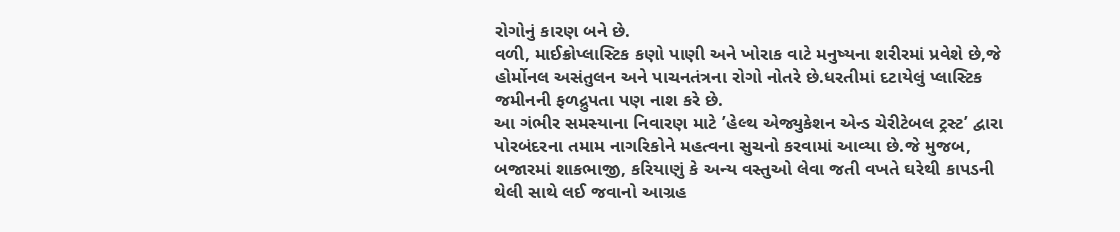રોગોનું કારણ બને છે.
વળી, માઈક્રોપ્લાસ્ટિક કણો પાણી અને ખોરાક વાટે મનુષ્યના શરીરમાં પ્રવેશે છે,જે હોર્મોનલ અસંતુલન અને પાચનતંત્રના રોગો નોતરે છે.ધરતીમાં દટાયેલું પ્લાસ્ટિક જમીનની ફળદ્રુપતા પણ નાશ કરે છે.
આ ગંભીર સમસ્યાના નિવારણ માટે ’હેલ્થ એજ્યુકેશન એન્ડ ચેરીટેબલ ટ્રસ્ટ’ દ્વારા પોરબંદરના તમામ નાગરિકોને મહત્વના સુચનો કરવામાં આવ્યા છે.જે મુજબ, બજારમાં શાકભાજી, કરિયાણું કે અન્ય વસ્તુઓ લેવા જતી વખતે ઘરેથી કાપડની થેલી સાથે લઈ જવાનો આગ્રહ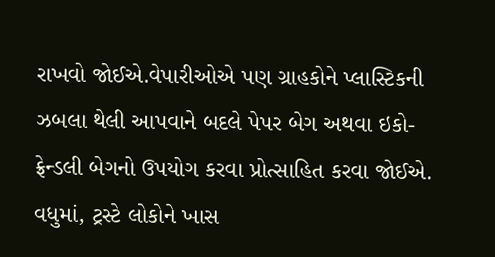રાખવો જોઈએ.વેપારીઓએ પણ ગ્રાહકોને પ્લાસ્ટિકની ઝબલા થેલી આપવાને બદલે પેપર બેગ અથવા ઇકો-ફ્રેન્ડલી બેગનો ઉપયોગ કરવા પ્રોત્સાહિત કરવા જોઈએ.
વધુમાં, ટ્રસ્ટે લોકોને ખાસ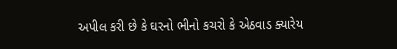અપીલ કરી છે કે ઘરનો ભીનો કચરો કે એઠવાડ ક્યારેય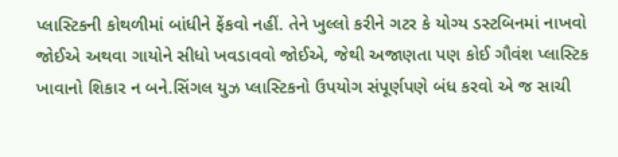પ્લાસ્ટિકની કોથળીમાં બાંધીને ફેંકવો નહીં. તેને ખુલ્લો કરીને ગટર કે યોગ્ય ડસ્ટબિનમાં નાખવો જોઈએ અથવા ગાયોને સીધો ખવડાવવો જોઈએ, જેથી અજાણતા પણ કોઈ ગૌવંશ પ્લાસ્ટિક ખાવાનો શિકાર ન બને.સિંગલ યુઝ પ્લાસ્ટિકનો ઉપયોગ સંપૂર્ણપણે બંધ કરવો એ જ સાચી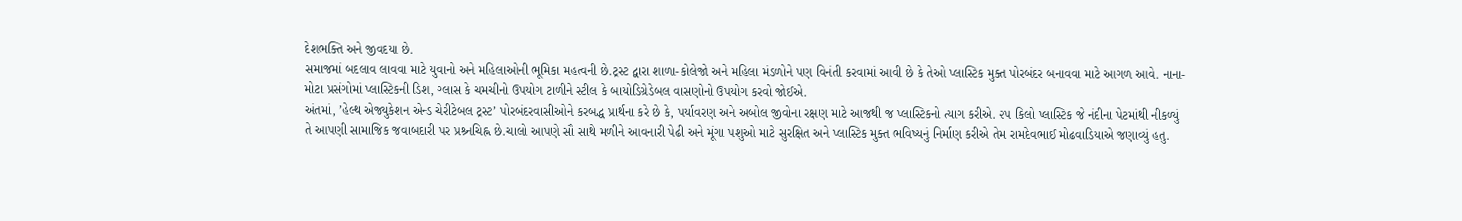દેશભક્તિ અને જીવદયા છે.
સમાજમાં બદલાવ લાવવા માટે યુવાનો અને મહિલાઓની ભૂમિકા મહત્વની છે.ટ્રસ્ટ દ્વારા શાળા-કોલેજો અને મહિલા મંડળોને પણ વિનંતી કરવામાં આવી છે કે તેઓ પ્લાસ્ટિક મુક્ત પોરબંદર બનાવવા માટે આગળ આવે. નાના-મોટા પ્રસંગોમાં પ્લાસ્ટિકની ડિશ, ગ્લાસ કે ચમચીનો ઉપયોગ ટાળીને સ્ટીલ કે બાયોડિગ્રેડેબલ વાસણોનો ઉપયોગ કરવો જોઈએ.
અંતમાં, ’હેલ્થ એજ્યુકેશન એન્ડ ચેરીટેબલ ટ્રસ્ટ’ પોરબંદરવાસીઓને કરબદ્ધ પ્રાર્થના કરે છે કે, પર્યાવરણ અને અબોલ જીવોના રક્ષણ માટે આજથી જ પ્લાસ્ટિકનો ત્યાગ કરીએ. ૨૫ કિલો પ્લાસ્ટિક જે નંદીના પેટમાંથી નીકળ્યું તે આપણી સામાજિક જવાબદારી પર પ્રશ્ર્નચિહ્ન છે.ચાલો આપણે સૌ સાથે મળીને આવનારી પેઢી અને મૂંગા પશુઓ માટે સુરક્ષિત અને પ્લાસ્ટિક મુક્ત ભવિષ્યનું નિર્માણ કરીએ તેમ રામદેવભાઈ મોઢવાડિયાએ જણાવ્યું હતુ.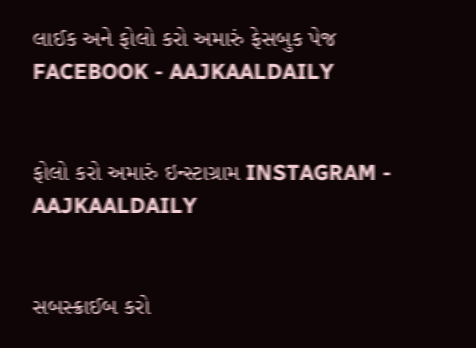લાઈક અને ફોલો કરો અમારું ફેસબુક પેજ FACEBOOK - AAJKAALDAILY


ફોલો કરો અમારું ઇન્સ્ટાગ્રામ INSTAGRAM - AAJKAALDAILY


સબસ્ક્રાઈબ કરો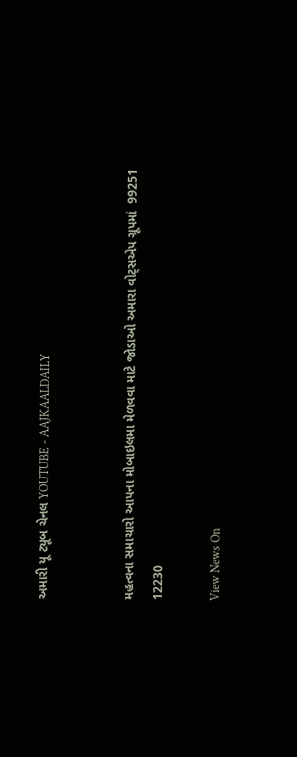અમારી યૂ ટ્યૂબ ચેનલ YOUTUBE - AAJKAALDAILY


મહત્વના સમાચારો આપના મોબાઇલમા મેળવવા માટે જોડાઓ અમારા વોટ્સએપ ગ્રૂપમાં  99251 12230

View News On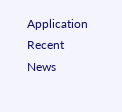Application
Recent News